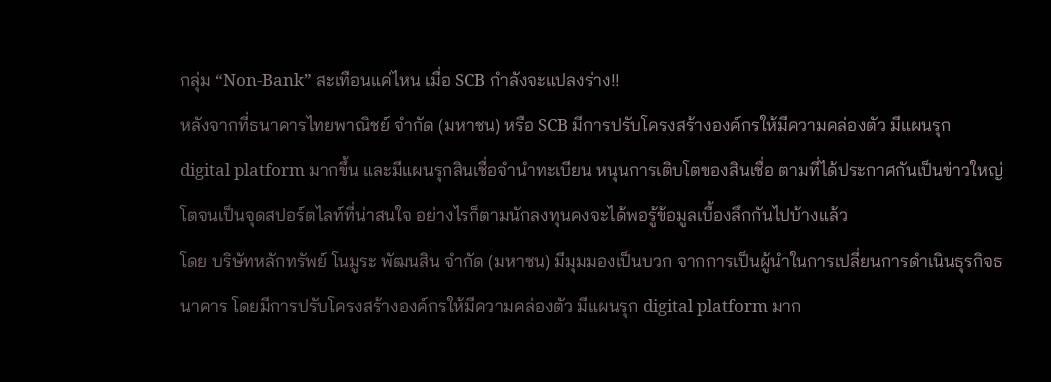กลุ่ม “Non-Bank” สะเทือนแค่ไหน เมื่อ SCB กำลังจะแปลงร่าง!!
หลังจากที่ธนาคารไทยพาณิชย์ จำกัด (มหาชน) หรือ SCB มีการปรับโครงสร้างองค์กรให้มีความคล่องตัว มีแผนรุก digital platform มากขึ้น และมีแผนรุกสินเชื่อจำนำทะเบียน หนุนการเติบโตของสินเชื่อ ตามที่ได้ประกาศกันเป็นข่าวใหญ่โตจนเป็นจุดสปอร์ตไลท์ที่น่าสนใจ อย่างไรก็ตามนักลงทุนคงจะได้พอรู้ข้อมูลเบื้องลึกกันไปบ้างแล้ว
โดย บริษัทหลักทรัพย์ โนมูระ พัฒนสิน จำกัด (มหาชน) มีมุมมองเป็นบวก จากการเป็นผู้นำในการเปลี่ยนการดำเนินธุรกิจธนาคาร โดยมีการปรับโครงสร้างองค์กรให้มีความคล่องตัว มีแผนรุก digital platform มาก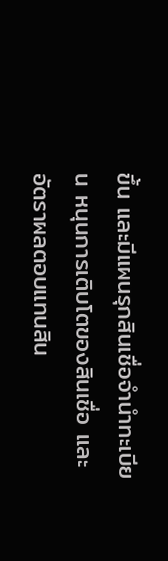ขึ้น และมีแผนรุกสินเชื่อจำนำทะเบียน หนุนการเติบโตของสินเชื่อ และอัตราผลตอบแทนสิน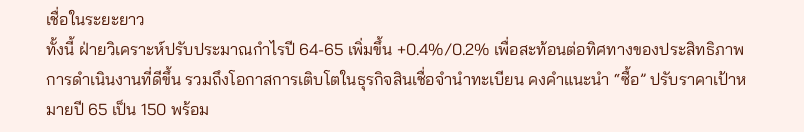เชื่อในระยะยาว
ทั้งนี้ ฝ่ายวิเคราะห์ปรับประมาณกำไรปี 64-65 เพิ่มขึ้น +0.4%/0.2% เพื่อสะท้อนต่อทิศทางของประสิทธิภาพการดำเนินงานที่ดีขึ้น รวมถึงโอกาสการเติบโตในธุรกิจสินเชื่อจำนำทะเบียน คงคำแนะนำ “ซื้อ” ปรับราคาเป้าหมายปี 65 เป็น 150 พร้อม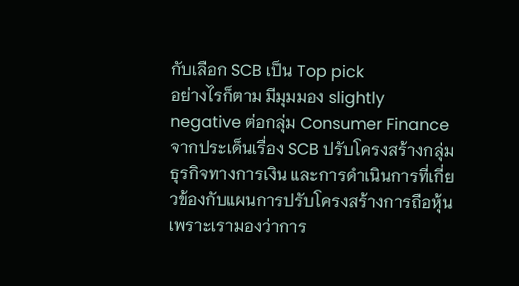กับเลือก SCB เป็น Top pick
อย่างไรก็ตาม มีมุมมอง slightly negative ต่อกลุ่ม Consumer Finance จากประเด็นเรื่อง SCB ปรับโครงสร้างกลุ่มธุรกิจทางการเงิน และการดำเนินการที่เกี่ยวข้องกับแผนการปรับโครงสร้างการถือหุ้น เพราะเรามองว่าการ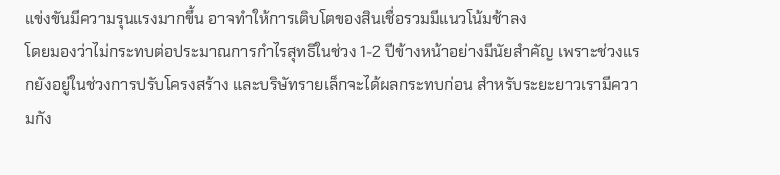แข่งขันมีความรุนแรงมากขึ้น อาจทำให้การเติบโตของสินเชื่อรวมมีแนวโน้มช้าลง
โดยมองว่าไม่กระทบต่อประมาณการกำไรสุทธิในช่วง 1-2 ปีข้างหน้าอย่างมีนัยสำคัญ เพราะช่วงแรกยังอยู่ในช่วงการปรับโครงสร้าง และบริษัทรายเล็กจะได้ผลกระทบก่อน สำหรับระยะยาวเรามีความกัง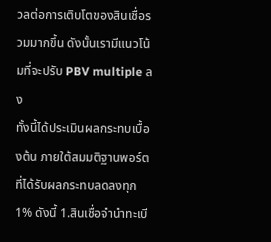วลต่อการเติบโตของสินเชื่อรวมมากขึ้น ดังนั้นเรามีแนวโน้มที่จะปรับ PBV multiple ลง
ทั้งนี้ได้ประเมินผลกระทบเบื้องต้น ภายใต้สมมติฐานพอร์ตที่ได้รับผลกระทบลดลงทุก 1% ดังนี้ 1.สินเชื่อจำนำทะเบี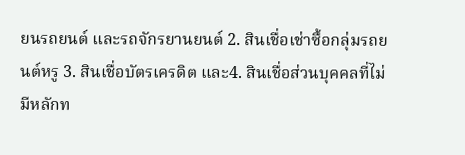ยนรถยนต์ และรถจักรยานยนต์ 2. สินเชื่อเช่าซื้อกลุ่มรถยนต์หรู 3. สินเชื่อบัตรเครดิต และ4. สินเชื่อส่วนบุคคลที่ไม่มีหลักท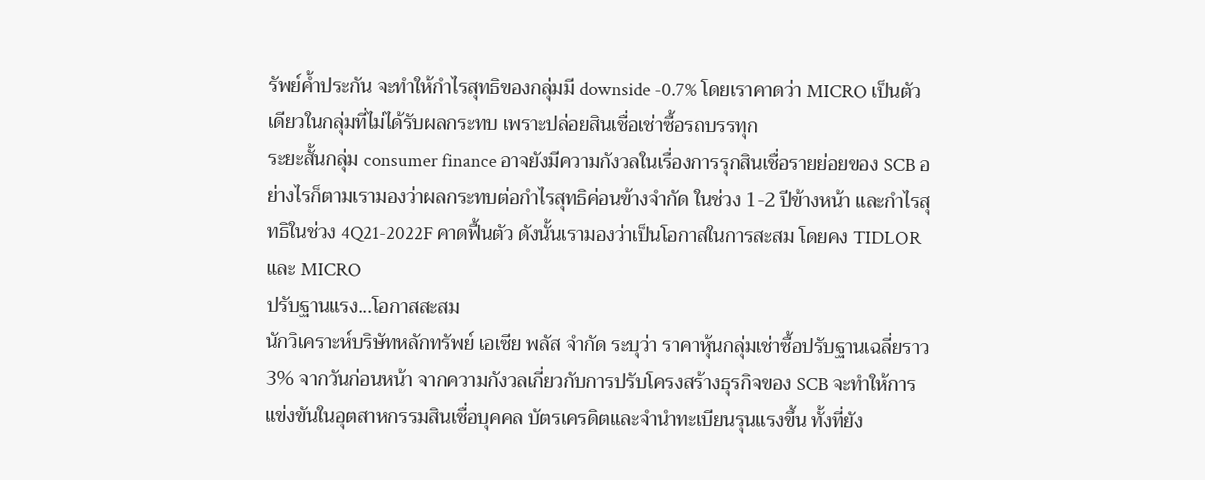รัพย์ค้ำประกัน จะทำให้กำไรสุทธิของกลุ่มมี downside -0.7% โดยเราคาดว่า MICRO เป็นตัวเดียวในกลุ่มที่ไม่ได้รับผลกระทบ เพราะปล่อยสินเชื่อเช่าซื้อรถบรรทุก
ระยะสั้นกลุ่ม consumer finance อาจยังมีความกังวลในเรื่องการรุกสินเชื่อรายย่อยของ SCB อย่างไรก็ตามเรามองว่าผลกระทบต่อกำไรสุทธิค่อนข้างจำกัด ในช่วง 1-2 ปีข้างหน้า และกำไรสุทธิในช่วง 4Q21-2022F คาดฟื้นตัว ดังนั้นเรามองว่าเป็นโอกาสในการสะสม โดยคง TIDLOR และ MICRO
ปรับฐานแรง...โอกาสสะสม
นักวิเคราะห์บริษัทหลักทรัพย์ เอเซีย พลัส จำกัด ระบุว่า ราคาหุ้นกลุ่มเช่าซื้อปรับฐานเฉลี่ยราว 3% จากวันก่อนหน้า จากความกังวลเกี่ยวกับการปรับโครงสร้างธุรกิจของ SCB จะทำให้การแข่งขันในอุตสาหกรรมสินเชื่อบุคคล บัตรเครดิตและจำนำทะเบียนรุนแรงขึ้น ทั้งที่ยัง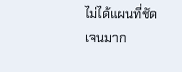ไม่ได้แผนที่ชัดเจนมาก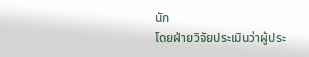นัก
โดยฝ่ายวิจัยประเมินว่าผู้ประ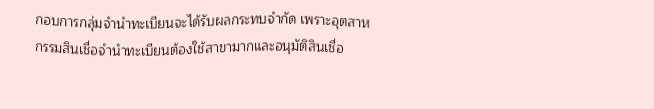กอบการกลุ่มจำนำทะเบียนจะได้รับผลกระทบจำกัด เพราะอุตสาหกรรมสินเชื่อจำนำทะเบียนต้องใช้สาขามากและอนุมัติสินเชื่อ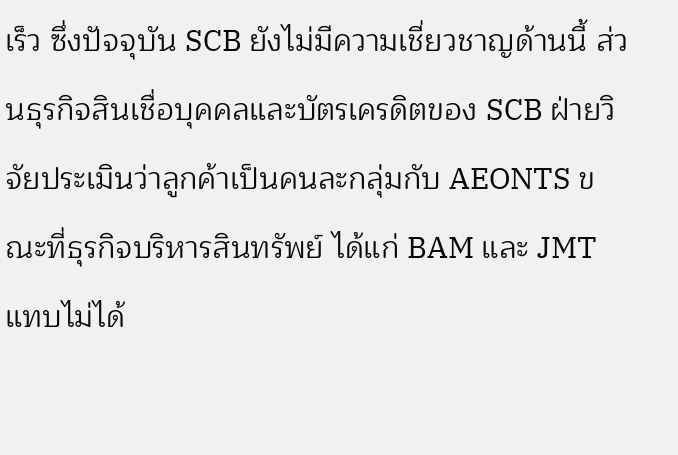เร็ว ซึ่งปัจจุบัน SCB ยังไม่มีความเชี่ยวชาญด้านนี้ ส่วนธุรกิจสินเชื่อบุคคลและบัตรเครดิตของ SCB ฝ่ายวิจัยประเมินว่าลูกค้าเป็นคนละกลุ่มกับ AEONTS ขณะที่ธุรกิจบริหารสินทรัพย์ ได้แก่ BAM และ JMT แทบไม่ได้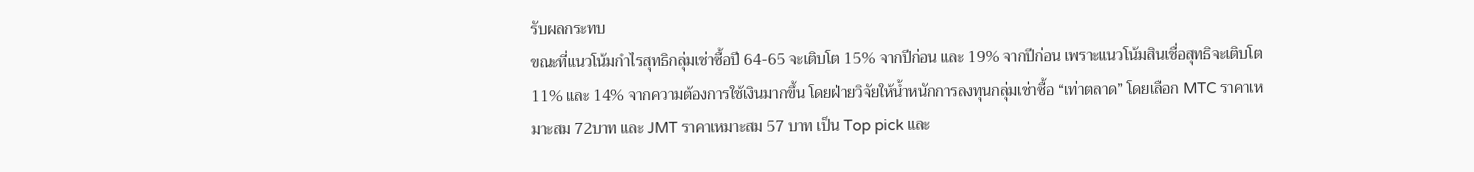รับผลกระทบ
ขณะที่แนวโน้มกำไรสุทธิกลุ่มเช่าซื้อปี 64-65 จะเติบโต 15% จากปีก่อน และ 19% จากปีก่อน เพราะแนวโน้มสินเชื่อสุทธิจะเติบโต 11% และ 14% จากความต้องการใช้เงินมากขึ้น โดยฝ่ายวิจัยให้น้ำหนักการลงทุนกลุ่มเช่าซื้อ “เท่าตลาด” โดยเลือก MTC ราคาเหมาะสม 72บาท และ JMT ราคาเหมาะสม 57 บาท เป็น Top pick และ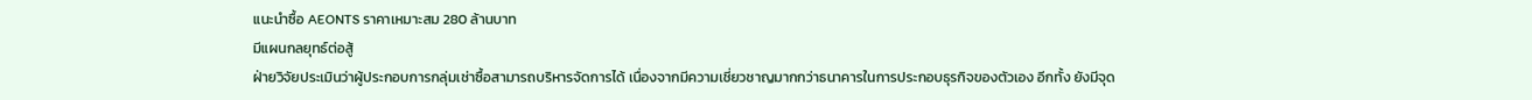แนะนำซื้อ AEONTS ราคาเหมาะสม 280 ล้านบาท
มีแผนกลยุทธ์ต่อสู้
ฝ่ายวิจัยประเมินว่าผู้ประกอบการกลุ่มเช่าซื้อสามารถบริหารจัดการได้ เนื่องจากมีความเชี่ยวชาญมากกว่าธนาคารในการประกอบธุรกิจของตัวเอง อีกทั้ง ยังมีจุด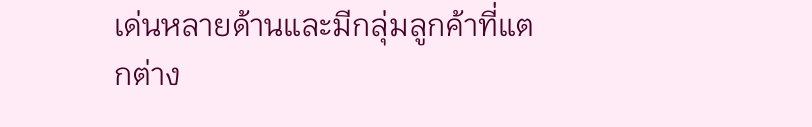เด่นหลายด้านและมีกลุ่มลูกค้าที่แตกต่าง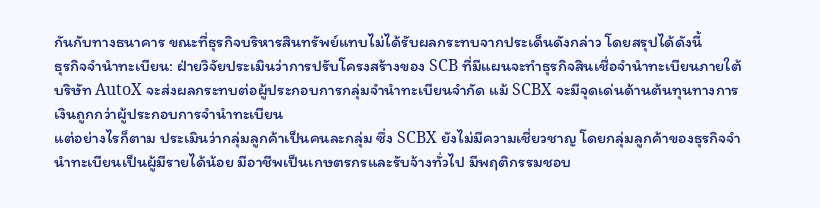กันกับทางธนาคาร ขณะที่ธุรกิจบริหารสินทรัพย์แทบไม่ได้รับผลกระทบจากประเด็นดังกล่าว โดยสรุปได้ดังนี้
ธุรกิจจำนำทะเบียน: ฝ่ายวิจัยประเมินว่าการปรับโครงสร้างของ SCB ที่มีแผนจะทำธุรกิจสินเชื่อจำนำทะเบียนภายใต้บริษัท AutoX จะส่งผลกระทบต่อผู้ประกอบการกลุ่มจำนำทะเบียนจำกัด แม้ SCBX จะมีจุดเด่นด้านต้นทุนทางการเงินถูกกว่าผู้ประกอบการจำนำทะเบียน
แต่อย่างไรก็ตาม ประเมินว่ากลุ่มลูกค้าเป็นคนละกลุ่ม ซึ่ง SCBX ยังไม่มีความเชี่ยวชาญ โดยกลุ่มลูกค้าของธุรกิจจำนำทะเบียนเป็นผู้มีรายได้น้อย มีอาชีพเป็นเกษตรกรและรับจ้างทั่วไป มีพฤติกรรมชอบ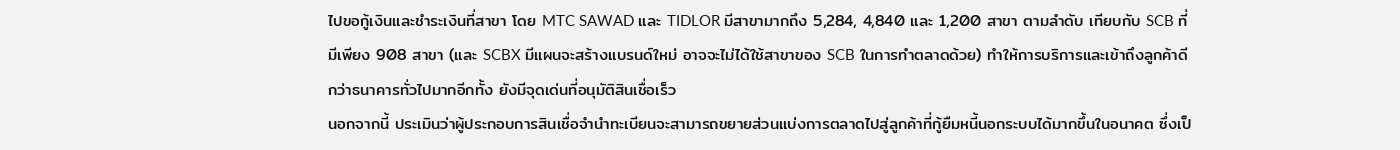ไปขอกู้เงินและชำระเงินที่สาขา โดย MTC SAWAD และ TIDLOR มีสาขามากถึง 5,284, 4,840 และ 1,200 สาขา ตามลำดับ เทียบกับ SCB ที่มีเพียง 908 สาขา (และ SCBX มีแผนจะสร้างแบรนด์ใหม่ อาจจะไม่ได้ใช้สาขาของ SCB ในการทำตลาดด้วย) ทำให้การบริการและเข้าถึงลูกค้าดีกว่าธนาคารทั่วไปมากอีกทั้ง ยังมีจุดเด่นที่อนุมัติสินเชื่อเร็ว
นอกจากนี้ ประเมินว่าผู้ประกอบการสินเชื่อจำนำทะเบียนจะสามารถขยายส่วนแบ่งการตลาดไปสู่ลูกค้าที่กู้ยืมหนี้นอกระบบได้มากขึ้นในอนาคต ซึ่งเป็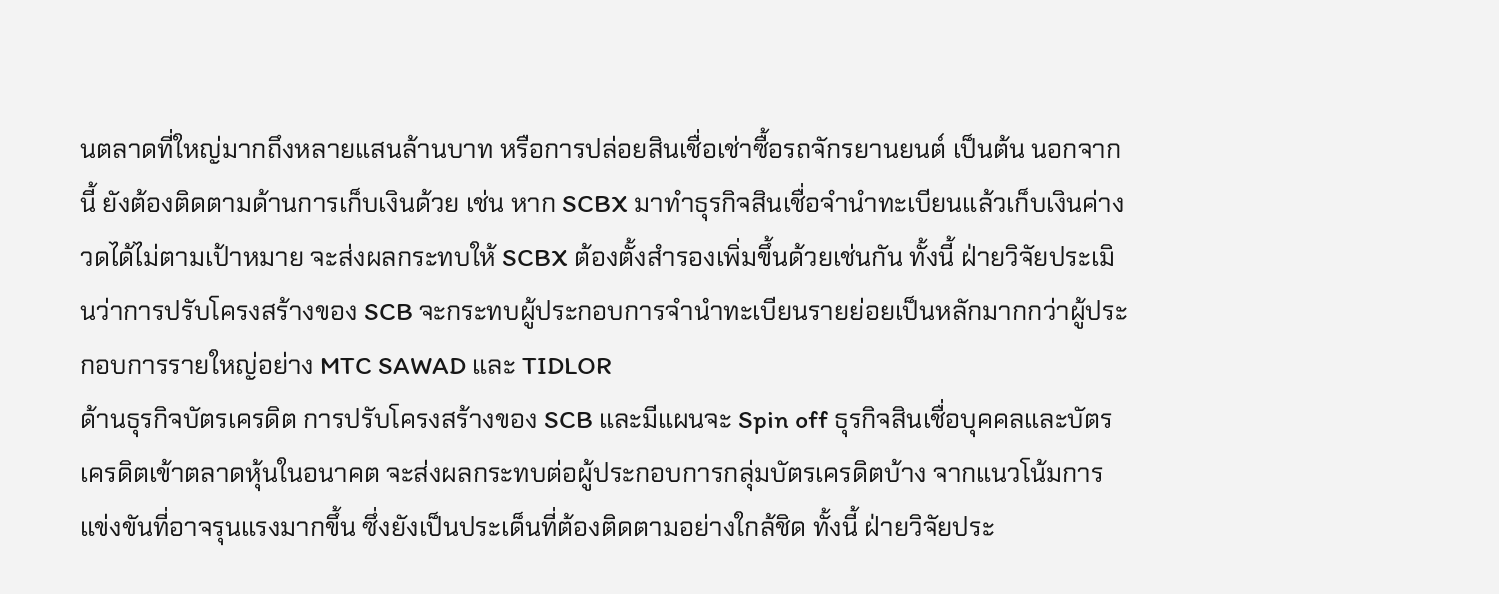นตลาดที่ใหญ่มากถึงหลายแสนล้านบาท หรือการปล่อยสินเชื่อเช่าซื้อรถจักรยานยนต์ เป็นต้น นอกจากนี้ ยังต้องติดตามด้านการเก็บเงินด้วย เช่น หาก SCBX มาทำธุรกิจสินเชื่อจำนำทะเบียนแล้วเก็บเงินค่างวดได้ไม่ตามเป้าหมาย จะส่งผลกระทบให้ SCBX ต้องตั้งสำรองเพิ่มขึ้นด้วยเช่นกัน ทั้งนี้ ฝ่ายวิจัยประเมินว่าการปรับโครงสร้างของ SCB จะกระทบผู้ประกอบการจำนำทะเบียนรายย่อยเป็นหลักมากกว่าผู้ประกอบการรายใหญ่อย่าง MTC SAWAD และ TIDLOR
ด้านธุรกิจบัตรเครดิต การปรับโครงสร้างของ SCB และมีแผนจะ Spin off ธุรกิจสินเชื่อบุคคลและบัตรเครดิตเข้าตลาดหุ้นในอนาคต จะส่งผลกระทบต่อผู้ประกอบการกลุ่มบัตรเครดิตบ้าง จากแนวโน้มการแข่งขันที่อาจรุนแรงมากขึ้น ซึ่งยังเป็นประเด็นที่ต้องติดตามอย่างใกล้ชิด ทั้งนี้ ฝ่ายวิจัยประ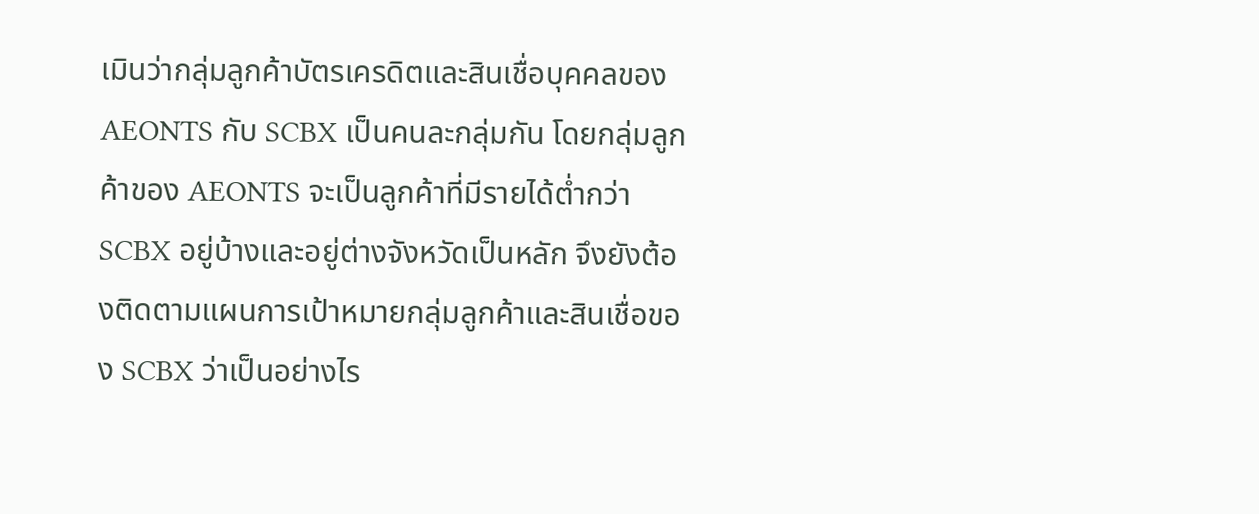เมินว่ากลุ่มลูกค้าบัตรเครดิตและสินเชื่อบุคคลของ AEONTS กับ SCBX เป็นคนละกลุ่มกัน โดยกลุ่มลูกค้าของ AEONTS จะเป็นลูกค้าที่มีรายได้ต่ำกว่า SCBX อยู่บ้างและอยู่ต่างจังหวัดเป็นหลัก จึงยังต้องติดตามแผนการเป้าหมายกลุ่มลูกค้าและสินเชื่อของ SCBX ว่าเป็นอย่างไร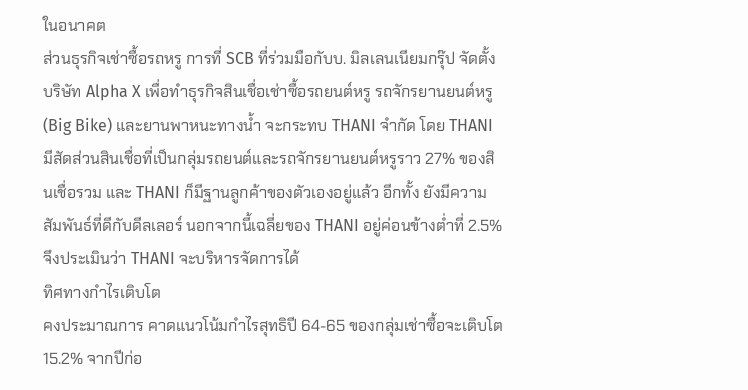ในอนาคต
ส่วนธุรกิจเช่าซื้อรถหรู การที่ SCB ที่ร่วมมือกับบ. มิลเลนเนียมกรุ๊ป จัดตั้งบริษัท Alpha X เพื่อทำธุรกิจสินเชื่อเช่าซื้อรถยนต์หรู รถจักรยานยนต์หรู (Big Bike) และยานพาหนะทางน้ำ จะกระทบ THANI จำกัด โดย THANI มีสัดส่วนสินเชื่อที่เป็นกลุ่มรถยนต์และรถจักรยานยนต์หรูราว 27% ของสินเชื่อรวม และ THANI ก็มีฐานลูกค้าของตัวเองอยู่แล้ว อีกทั้ง ยังมีความสัมพันธ์ที่ดีกับดีลเลอร์ นอกจากนี้เฉลี่ยของ THANI อยู่ค่อนข้างต่ำที่ 2.5% จึงประเมินว่า THANI จะบริหารจัดการได้
ทิศทางกำไรเติบโต
คงประมาณการ คาดแนวโน้มกำไรสุทธิปี 64-65 ของกลุ่มเช่าซื้อจะเติบโต 15.2% จากปีก่อ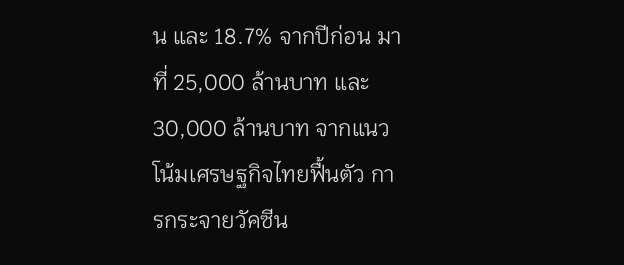น และ 18.7% จากปีก่อน มาที่ 25,000 ล้านบาท และ 30,000 ล้านบาท จากแนวโน้มเศรษฐกิจไทยฟื้นตัว การกระจายวัคซีน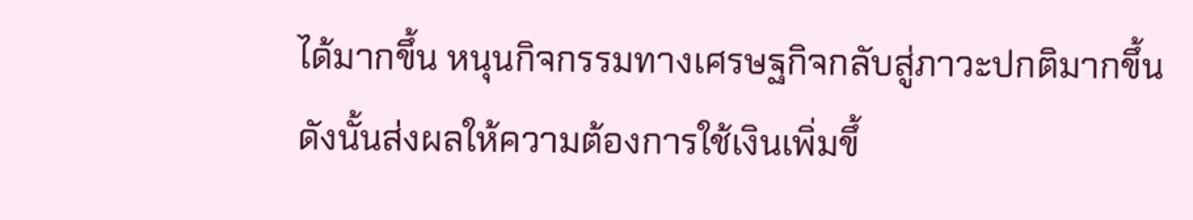ได้มากขึ้น หนุนกิจกรรมทางเศรษฐกิจกลับสู่ภาวะปกติมากขึ้น
ดังนั้นส่งผลให้ความต้องการใช้เงินเพิ่มขึ้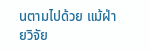นตามไปด้วย แม้ฝ่ายวิจัย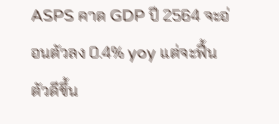ASPS คาด GDP ปี 2564 จะอ่อนตัวลง 0.4% yoy แต่จะฟื้นตัวดีขึ้น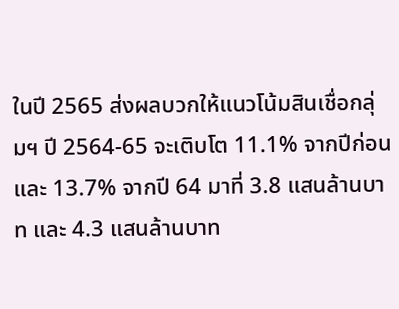ในปี 2565 ส่งผลบวกให้แนวโน้มสินเชื่อกลุ่มฯ ปี 2564-65 จะเติบโต 11.1% จากปีก่อน และ 13.7% จากปี 64 มาที่ 3.8 แสนล้านบาท และ 4.3 แสนล้านบาท